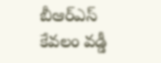బీఆర్ఎస్ కేవలం వడ్డీ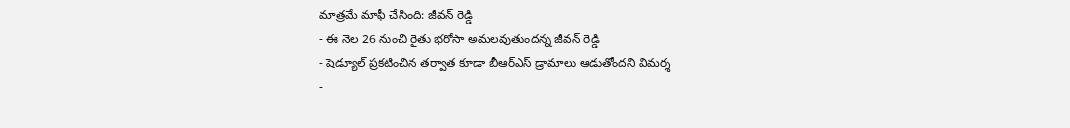మాత్రమే మాఫీ చేసింది: జీవన్ రెడ్డి
- ఈ నెల 26 నుంచి రైతు భరోసా అమలవుతుందన్న జీవన్ రెడ్డి
- షెడ్యూల్ ప్రకటించిన తర్వాత కూడా బీఆర్ఎస్ డ్రామాలు ఆడుతోందని విమర్శ
-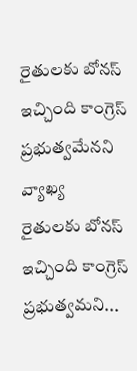రైతులకు బోనస్ ఇచ్చింది కాంగ్రెస్ ప్రభుత్వమేనని వ్యాఖ్య
రైతులకు బోనస్ ఇచ్చింది కాంగ్రెస్ ప్రభుత్వమని...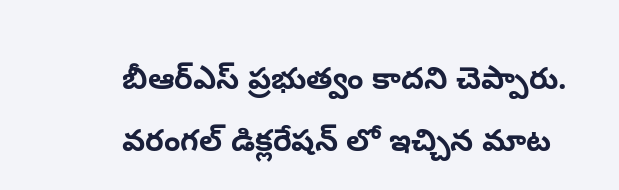బీఆర్ఎస్ ప్రభుత్వం కాదని చెప్పారు. వరంగల్ డిక్లరేషన్ లో ఇచ్చిన మాట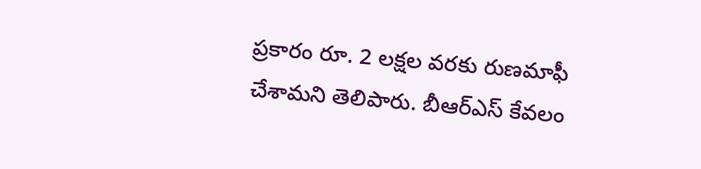ప్రకారం రూ. 2 లక్షల వరకు రుణమాఫీ చేశామని తెలిపారు. బీఆర్ఎస్ కేవలం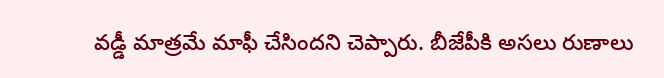వడ్డీ మాత్రమే మాఫీ చేసిందని చెప్పారు. బీజేపీకి అసలు రుణాలు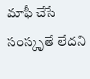మాఫీ చేసే సంస్కృతే లేదని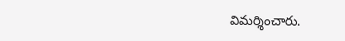విమర్శించారు.